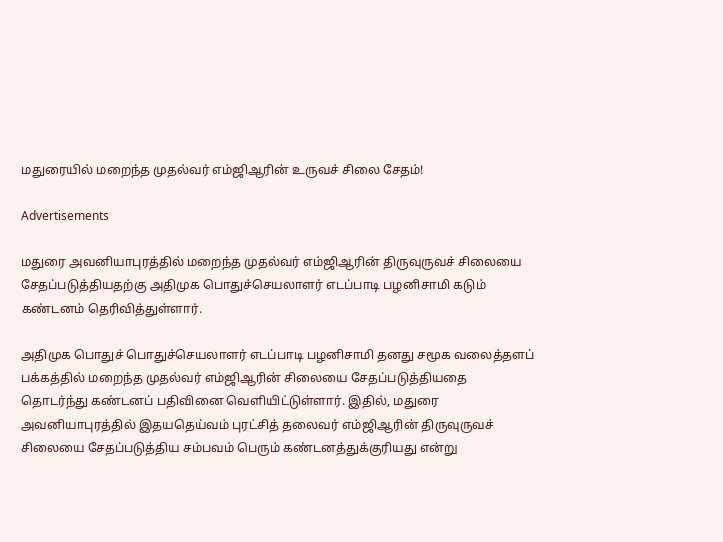மதுரையில் மறைந்த முதல்வர் எம்ஜிஆரின் உருவச் சிலை சேதம்!

Advertisements

மதுரை அவனியாபுரத்தில் மறைந்த முதல்வர் எம்ஜிஆரின் திருவுருவச் சிலையை சேதப்படுத்தியதற்கு அதிமுக பொதுச்செயலாளர் எடப்பாடி பழனிசாமி கடும் கண்டனம் தெரிவித்துள்ளார்.

அதிமுக பொதுச் பொதுச்செயலாளர் எடப்பாடி பழனிசாமி தனது சமூக வலைத்தளப் பக்கத்தில் மறைந்த முதல்வர் எம்ஜிஆரின் சிலையை சேதப்படுத்தியதை தொடர்ந்து கண்டனப் பதிவினை வெளியிட்டுள்ளார். இதில், மதுரை அவனியாபுரத்தில் இதயதெய்வம் புரட்சித் தலைவர் எம்ஜிஆரின் திருவுருவச் சிலையை சேதப்படுத்திய சம்பவம் பெரும் கண்டனத்துக்குரியது என்று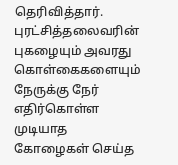தெரிவித்தார். புரட்சித்தலைவரின் புகழையும் அவரது கொள்கைகளையும் நேருக்கு நேர் எதிர்கொள்ள முடியாத கோழைகள் செய்த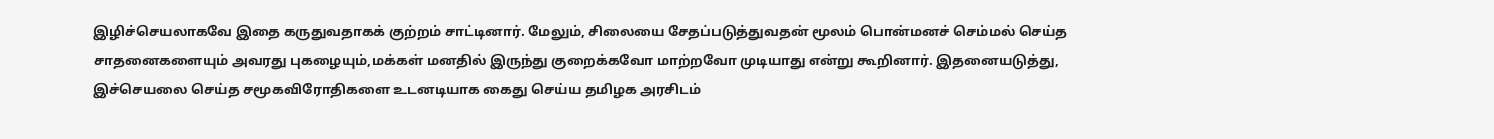இழிச்செயலாகவே இதை கருதுவதாகக் குற்றம் சாட்டினார். மேலும், சிலையை சேதப்படுத்துவதன் மூலம் பொன்மனச் செம்மல் செய்த சாதனைகளையும் அவரது புகழையும்,மக்கள் மனதில் இருந்து குறைக்கவோ மாற்றவோ முடியாது என்று கூறினார். இதனையடுத்து, இச்செயலை செய்த சமூகவிரோதிகளை உடனடியாக கைது செய்ய தமிழக அரசிடம்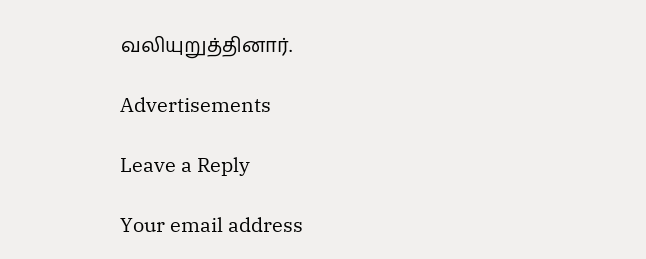வலியுறுத்தினார்.

Advertisements

Leave a Reply

Your email address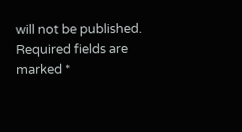will not be published. Required fields are marked *